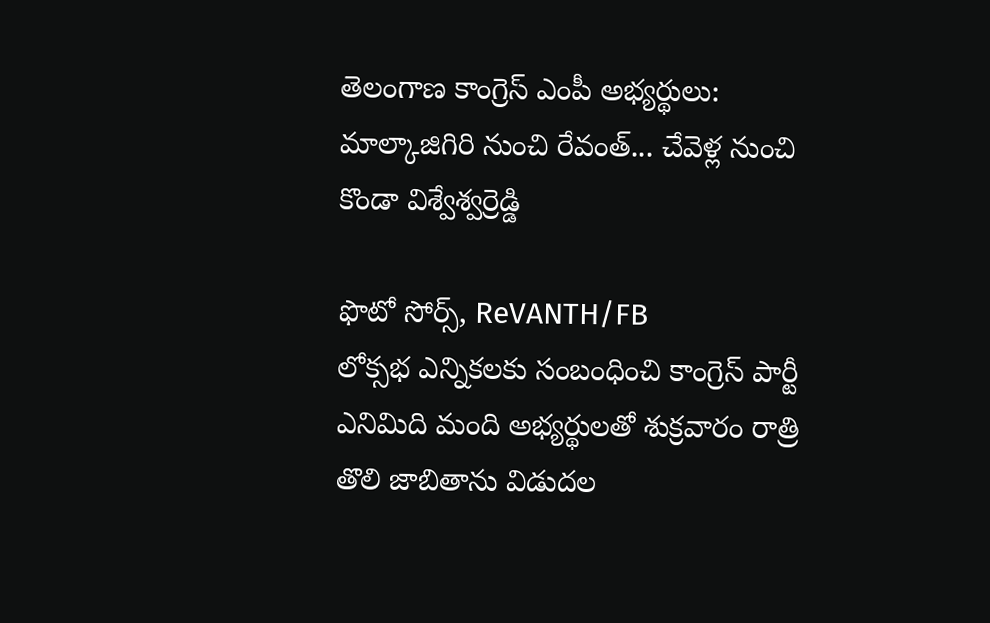తెలంగాణ కాంగ్రెస్ ఎంపీ అభ్యర్థులు: మాల్కాజిగిరి నుంచి రేవంత్... చేవెళ్ల నుంచి కొండా విశ్వేశ్వర్రెడ్డి

ఫొటో సోర్స్, ReVANTH/FB
లోక్సభ ఎన్నికలకు సంబంధించి కాంగ్రెస్ పార్టీ ఎనిమిది మంది అభ్యర్థులతో శుక్రవారం రాత్రి తొలి జాబితాను విడుదల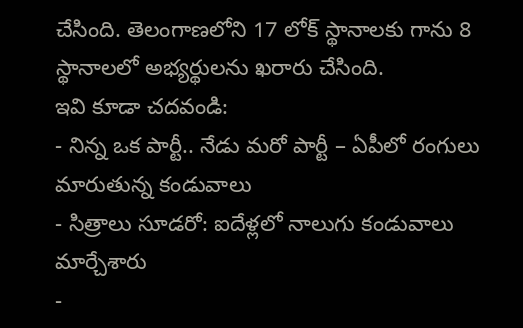చేసింది. తెలంగాణలోని 17 లోక్ స్థానాలకు గాను 8 స్థానాలలో అభ్యర్థులను ఖరారు చేసింది.
ఇవి కూడా చదవండి:
- నిన్న ఒక పార్టీ.. నేడు మరో పార్టీ – ఏపీలో రంగులు మారుతున్న కండువాలు
- సిత్రాలు సూడరో: ఐదేళ్లలో నాలుగు కండువాలు మార్చేశారు
-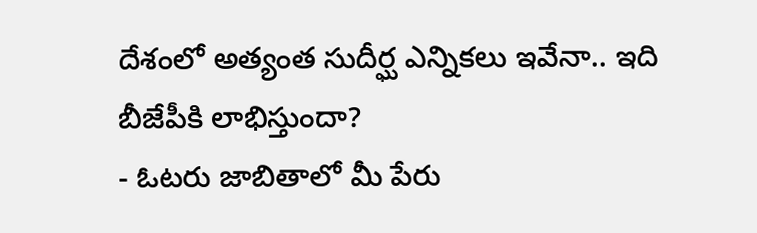దేశంలో అత్యంత సుదీర్ఘ ఎన్నికలు ఇవేనా.. ఇది బీజేపీకి లాభిస్తుందా?
- ఓటరు జాబితాలో మీ పేరు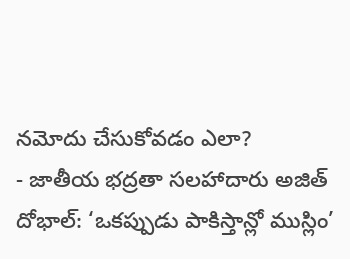నమోదు చేసుకోవడం ఎలా?
- జాతీయ భద్రతా సలహాదారు అజిత్ దోభాల్: ‘ఒకప్పుడు పాకిస్తాన్లో ముస్లిం’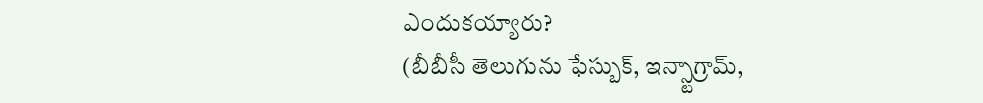ఎందుకయ్యారు?
(బీబీసీ తెలుగును ఫేస్బుక్, ఇన్స్టాగ్రామ్,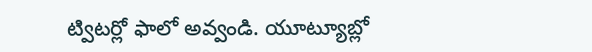ట్విటర్లో ఫాలో అవ్వండి. యూట్యూబ్లో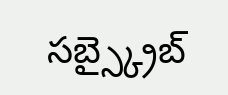సబ్స్క్రైబ్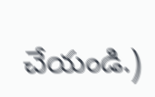చేయండి.)